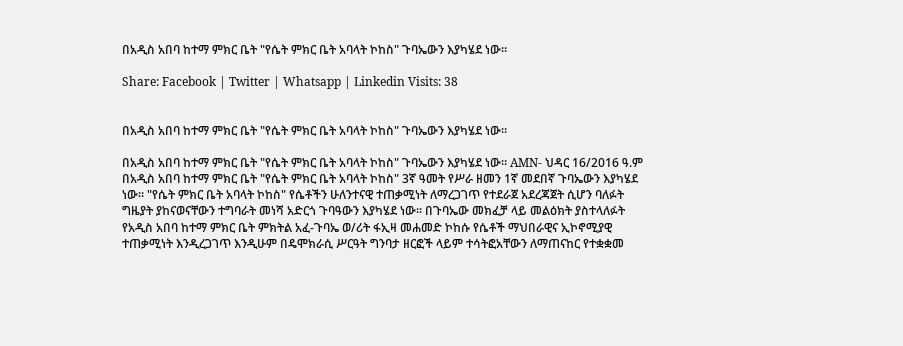በአዲስ አበባ ከተማ ምክር ቤት "የሴት ምክር ቤት አባላት ኮከስ" ጉባኤውን እያካሄደ ነው።

Share: Facebook | Twitter | Whatsapp | Linkedin Visits: 38


በአዲስ አበባ ከተማ ምክር ቤት "የሴት ምክር ቤት አባላት ኮከስ" ጉባኤውን እያካሄደ ነው።

በአዲስ አበባ ከተማ ምክር ቤት "የሴት ምክር ቤት አባላት ኮከስ" ጉባኤውን እያካሄደ ነው። AMN- ህዳር 16/2016 ዓ.ም በአዲስ አበባ ከተማ ምክር ቤት "የሴት ምክር ቤት አባላት ኮከስ" 3ኛ ዓመት የሥራ ዘመን 1ኛ መደበኛ ጉባኤውን እያካሄደ ነው። "የሴት ምክር ቤት አባላት ኮከስ" የሴቶችን ሁለንተናዊ ተጠቃሚነት ለማረጋገጥ የተደራጀ አደረጃጀት ሲሆን ባለፉት ግዜያት ያከናወናቸውን ተግባራት መነሻ አድርጎ ጉባዓውን እያካሄደ ነው። በጉባኤው መክፈቻ ላይ መልዕክት ያስተላለፉት የአዲስ አበባ ከተማ ምክር ቤት ምክትል አፈ-ጉባኤ ወ/ሪት ፋኢዛ መሐመድ ኮከሱ የሴቶች ማህበራዊና ኢኮኖሚያዊ ተጠቃሚነት እንዲረጋገጥ እንዲሁም በዴሞክራሲ ሥርዓት ግንባታ ዘርፎች ላይም ተሳትፎአቸውን ለማጠናከር የተቋቋመ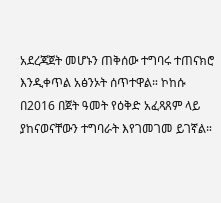አደረጃጀት መሆኑን ጠቅሰው ተግባሩ ተጠናክሮ እንዲቀጥል አፅንኦት ሰጥተዋል። ኮከሱ በ2016 በጀት ዓመት የዕቅድ አፈጻጸም ላይ ያከናወናቸውን ተግባራት እየገመገመ ይገኛል።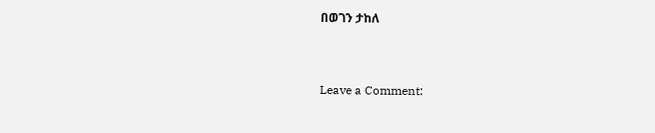በወገን ታከለ



Leave a Comment: